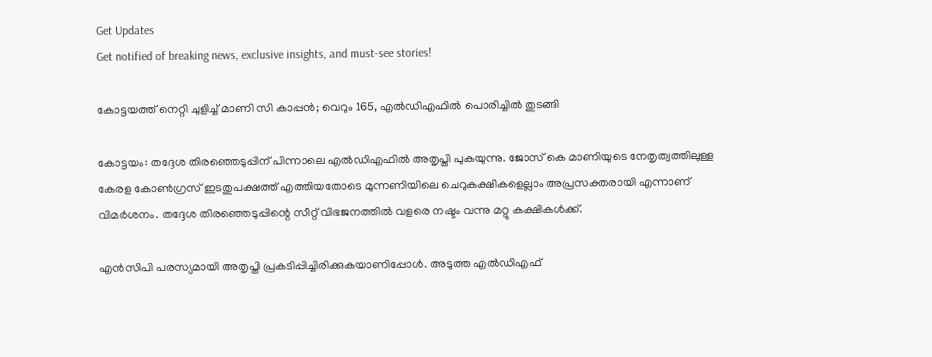Get Updates
Get notified of breaking news, exclusive insights, and must-see stories!

കോട്ടയത്ത് നെറ്റി ചുളിച്ച് മാണി സി കാപ്പന്‍; വെറും 165, എല്‍ഡിഎഫില്‍ പൊരിച്ചില്‍ തുടങ്ങി

കോട്ടയം: തദ്ദേശ തിരഞ്ഞെടുപ്പിന് പിന്നാലെ എല്‍ഡിഎഫില്‍ അതൃപ്തി പുകയുന്നു. ജോസ് കെ മാണിയുടെ നേതൃത്വത്തിലുള്ള കേരള കോണ്‍ഗ്രസ് ഇടതുപക്ഷത്ത് എത്തിയതോടെ മുന്നണിയിലെ ചെറുകക്ഷികളെല്ലാം അപ്രസക്തരായി എന്നാണ് വിമര്‍ശനം. തദ്ദേശ തിരഞ്ഞെടുപ്പിന്റെ സീറ്റ് വിഭജനത്തില്‍ വളരെ നഷ്ടം വന്നു മറ്റു കക്ഷികള്‍ക്ക്.

എന്‍സിപി പരസ്യമായി അതൃപ്തി പ്രകടിപ്പിച്ചിരിക്കുകയാണിപ്പോള്‍. അടുത്ത എല്‍ഡിഎഫ്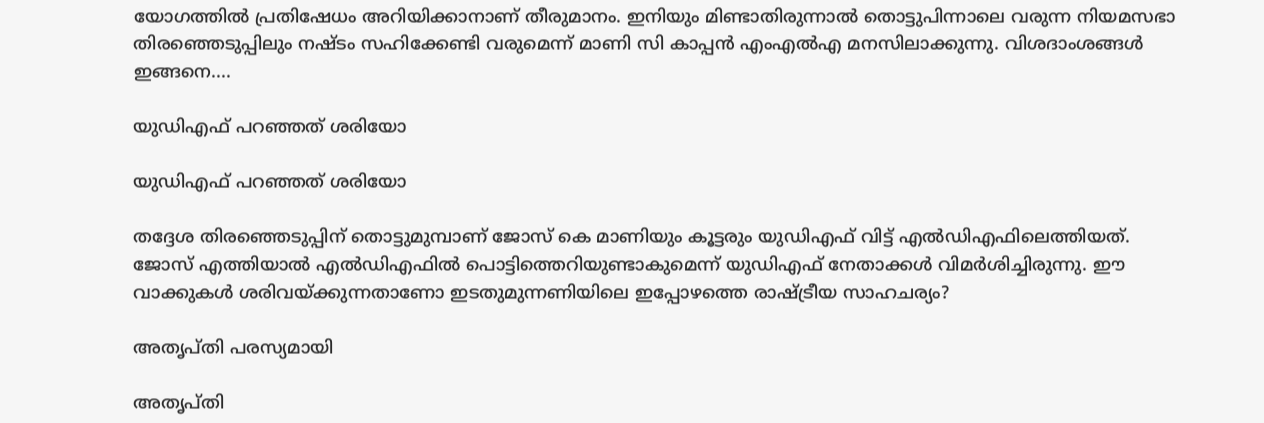യോഗത്തില്‍ പ്രതിഷേധം അറിയിക്കാനാണ് തീരുമാനം. ഇനിയും മിണ്ടാതിരുന്നാല്‍ തൊട്ടുപിന്നാലെ വരുന്ന നിയമസഭാ തിരഞ്ഞെടുപ്പിലും നഷ്ടം സഹിക്കേണ്ടി വരുമെന്ന് മാണി സി കാപ്പന്‍ എംഎല്‍എ മനസിലാക്കുന്നു. വിശദാംശങ്ങള്‍ ഇങ്ങനെ....

യുഡിഎഫ് പറഞ്ഞത് ശരിയോ

യുഡിഎഫ് പറഞ്ഞത് ശരിയോ

തദ്ദേശ തിരഞ്ഞെടുപ്പിന് തൊട്ടുമുമ്പാണ് ജോസ് കെ മാണിയും കൂട്ടരും യുഡിഎഫ് വിട്ട് എല്‍ഡിഎഫിലെത്തിയത്. ജോസ് എത്തിയാല്‍ എല്‍ഡിഎഫില്‍ പൊട്ടിത്തെറിയുണ്ടാകുമെന്ന് യുഡിഎഫ് നേതാക്കള്‍ വിമര്‍ശിച്ചിരുന്നു. ഈ വാക്കുകള്‍ ശരിവയ്ക്കുന്നതാണോ ഇടതുമുന്നണിയിലെ ഇപ്പോഴത്തെ രാഷ്ട്രീയ സാഹചര്യം?

അതൃപ്തി പരസ്യമായി

അതൃപ്തി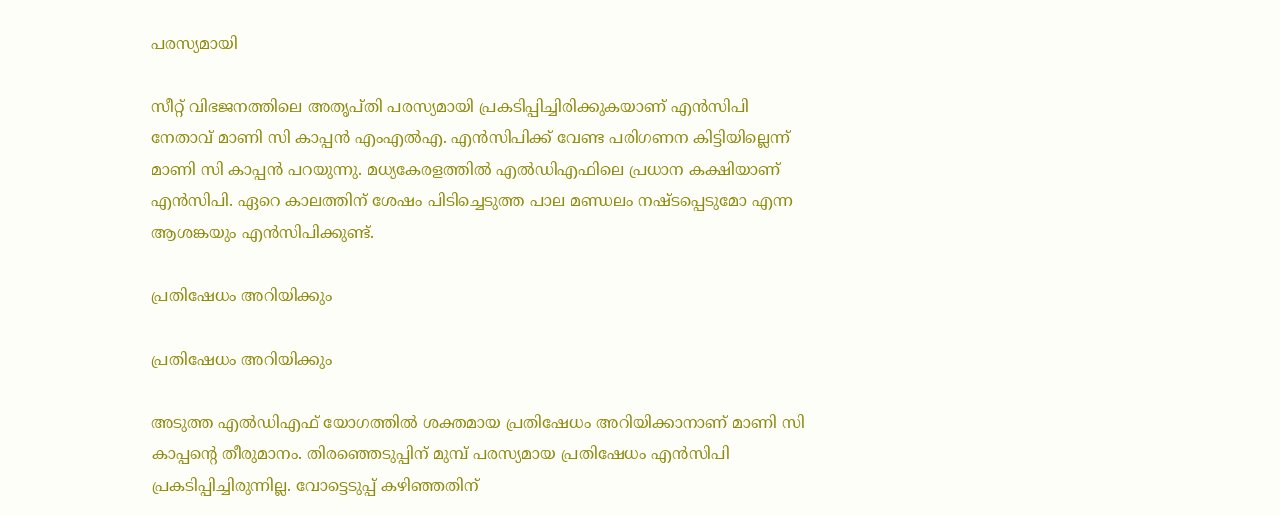പരസ്യമായി

സീറ്റ് വിഭജനത്തിലെ അതൃപ്തി പരസ്യമായി പ്രകടിപ്പിച്ചിരിക്കുകയാണ് എന്‍സിപി നേതാവ് മാണി സി കാപ്പന്‍ എംഎല്‍എ. എന്‍സിപിക്ക് വേണ്ട പരിഗണന കിട്ടിയില്ലെന്ന് മാണി സി കാപ്പന്‍ പറയുന്നു. മധ്യകേരളത്തില്‍ എല്‍ഡിഎഫിലെ പ്രധാന കക്ഷിയാണ് എന്‍സിപി. ഏറെ കാലത്തിന് ശേഷം പിടിച്ചെടുത്ത പാല മണ്ഡലം നഷ്ടപ്പെടുമോ എന്ന ആശങ്കയും എന്‍സിപിക്കുണ്ട്.

പ്രതിഷേധം അറിയിക്കും

പ്രതിഷേധം അറിയിക്കും

അടുത്ത എല്‍ഡിഎഫ് യോഗത്തില്‍ ശക്തമായ പ്രതിഷേധം അറിയിക്കാനാണ് മാണി സി കാപ്പന്റെ തീരുമാനം. തിരഞ്ഞെടുപ്പിന് മുമ്പ് പരസ്യമായ പ്രതിഷേധം എന്‍സിപി പ്രകടിപ്പിച്ചിരുന്നില്ല. വോട്ടെടുപ്പ് കഴിഞ്ഞതിന്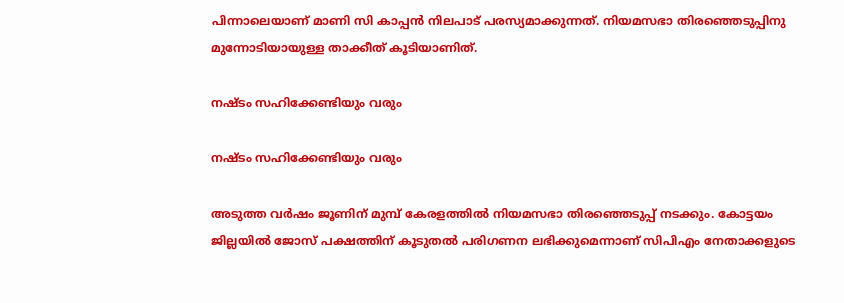പിന്നാലെയാണ് മാണി സി കാപ്പന്‍ നിലപാട് പരസ്യമാക്കുന്നത്. നിയമസഭാ തിരഞ്ഞെടുപ്പിനു മുന്നോടിയായുള്ള താക്കീത് കൂടിയാണിത്.

നഷ്ടം സഹിക്കേണ്ടിയും വരും

നഷ്ടം സഹിക്കേണ്ടിയും വരും

അടുത്ത വര്‍ഷം ജൂണിന് മുമ്പ് കേരളത്തില്‍ നിയമസഭാ തിരഞ്ഞെടുപ്പ് നടക്കും. കോട്ടയം ജില്ലയില്‍ ജോസ് പക്ഷത്തിന് കൂടുതല്‍ പരിഗണന ലഭിക്കുമെന്നാണ് സിപിഎം നേതാക്കളുടെ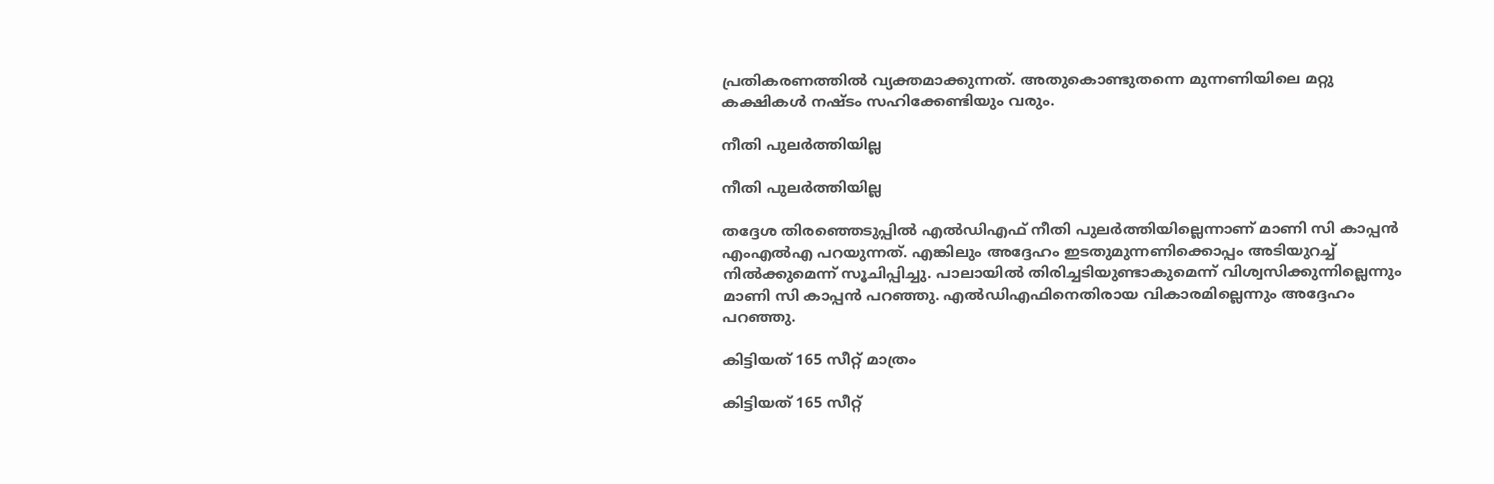പ്രതികരണത്തില്‍ വ്യക്തമാക്കുന്നത്. അതുകൊണ്ടുതന്നെ മുന്നണിയിലെ മറ്റു കക്ഷികള്‍ നഷ്ടം സഹിക്കേണ്ടിയും വരും.

നീതി പുലര്‍ത്തിയില്ല

നീതി പുലര്‍ത്തിയില്ല

തദ്ദേശ തിരഞ്ഞെടുപ്പില്‍ എല്‍ഡിഎഫ് നീതി പുലര്‍ത്തിയില്ലെന്നാണ് മാണി സി കാപ്പന്‍ എംഎല്‍എ പറയുന്നത്. എങ്കിലും അദ്ദേഹം ഇടതുമുന്നണിക്കൊപ്പം അടിയുറച്ച് നില്‍ക്കുമെന്ന് സൂചിപ്പിച്ചു. പാലായില്‍ തിരിച്ചടിയുണ്ടാകുമെന്ന് വിശ്വസിക്കുന്നില്ലെന്നും മാണി സി കാപ്പന്‍ പറഞ്ഞു. എല്‍ഡിഎഫിനെതിരായ വികാരമില്ലെന്നും അദ്ദേഹം പറഞ്ഞു.

കിട്ടിയത് 165 സീറ്റ് മാത്രം

കിട്ടിയത് 165 സീറ്റ്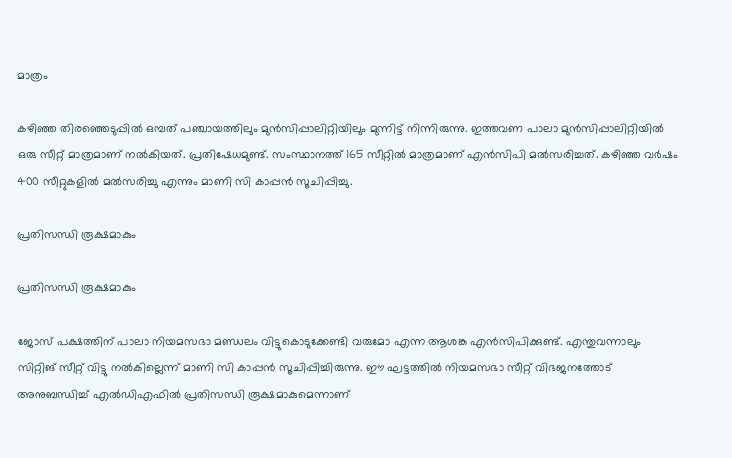മാത്രം

കഴിഞ്ഞ തിരഞ്ഞെടുപ്പില്‍ ഒമ്പത് പഞ്ചായത്തിലും മുന്‍സിപ്പാലിറ്റിയിലും മുന്നിട്ട് നിന്നിരുന്നു. ഇത്തവണ പാലാ മുന്‍സിപ്പാലിറ്റിയില്‍ ഒരു സീറ്റ് മാത്രമാണ് നല്‍കിയത്. പ്രതിഷേധമുണ്ട്. സംസ്ഥാനത്ത് 165 സീറ്റില്‍ മാത്രമാണ് എന്‍സിപി മല്‍സരിച്ചത്. കഴിഞ്ഞ വര്‍ഷം 400 സീറ്റുകളില്‍ മല്‍സരിച്ചു എന്നും മാണി സി കാപ്പന്‍ സൂചിപ്പിച്ചു.

പ്രതിസന്ധി രൂക്ഷമാകും

പ്രതിസന്ധി രൂക്ഷമാകും

ജോസ് പക്ഷത്തിന് പാലാ നിയമസഭാ മണ്ഡലം വിട്ടുകൊടുക്കേണ്ടി വരുമോ എന്ന ആശങ്ക എന്‍സിപിക്കുണ്ട്. എന്തുവന്നാലും സിറ്റിങ് സീറ്റ് വിട്ടു നല്‍കില്ലെന്ന് മാണി സി കാപ്പന്‍ സൂചിപ്പിച്ചിരുന്നു. ഈ ഘട്ടത്തില്‍ നിയമസഭാ സീറ്റ് വിഭജനത്തോട് അനുബന്ധിച്ച് എല്‍ഡിഎഫില്‍ പ്രതിസന്ധി രൂക്ഷമാകുമെന്നാണ്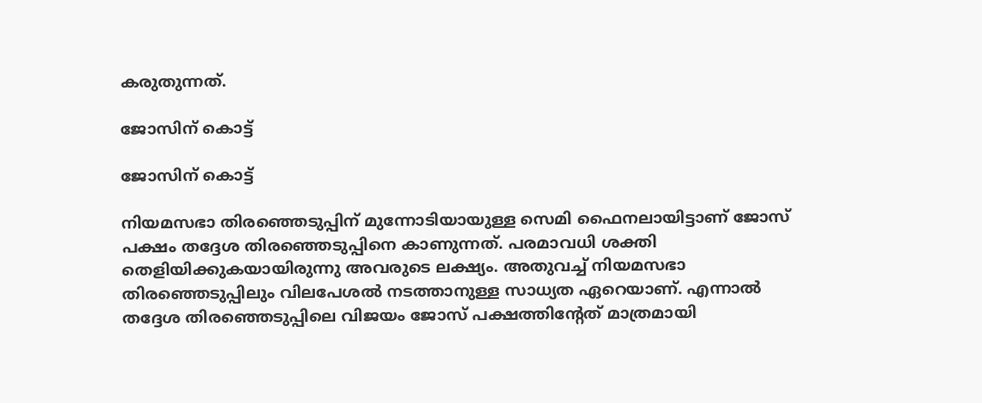കരുതുന്നത്.

ജോസിന് കൊട്ട്

ജോസിന് കൊട്ട്

നിയമസഭാ തിരഞ്ഞെടുപ്പിന് മുന്നോടിയായുള്ള സെമി ഫൈനലായിട്ടാണ് ജോസ് പക്ഷം തദ്ദേശ തിരഞ്ഞെടുപ്പിനെ കാണുന്നത്. പരമാവധി ശക്തി തെളിയിക്കുകയായിരുന്നു അവരുടെ ലക്ഷ്യം. അതുവച്ച് നിയമസഭാ തിരഞ്ഞെടുപ്പിലും വിലപേശല്‍ നടത്താനുള്ള സാധ്യത ഏറെയാണ്. എന്നാല്‍ തദ്ദേശ തിരഞ്ഞെടുപ്പിലെ വിജയം ജോസ് പക്ഷത്തിന്റേത് മാത്രമായി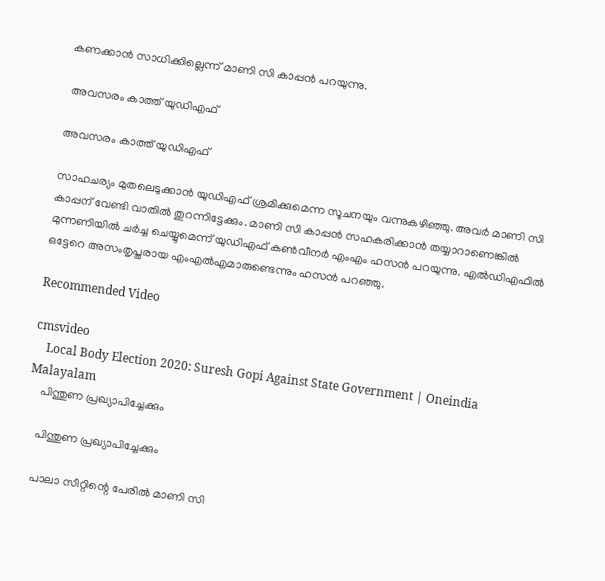കണക്കാന്‍ സാധിക്കില്ലെന്ന് മാണി സി കാപ്പന്‍ പറയുന്നു.

 അവസരം കാത്ത് യുഡിഎഫ്

അവസരം കാത്ത് യുഡിഎഫ്

സാഹചര്യം മുതലെടുക്കാന്‍ യുഡിഎഫ് ശ്രമിക്കുമെന്ന സൂചനയും വന്നുകഴിഞ്ഞു. അവര്‍ മാണി സി കാപ്പന് വേണ്ടി വാതില്‍ തുറന്നിട്ടേക്കും. മാണി സി കാപ്പന്‍ സഹകരിക്കാന്‍ തയ്യാറാണെങ്കില്‍ മുന്നണിയില്‍ ചര്‍ച്ച ചെയ്യുമെന്ന് യുഡിഎഫ് കണ്‍വീനര്‍ എംഎം ഹസന്‍ പറയുന്നു. എല്‍ഡിഎഫില്‍ ഒട്ടേറെ അസംതൃപ്തരായ എംഎല്‍എമാരുണ്ടെന്നും ഹസന്‍ പറഞ്ഞു.

Recommended Video

cmsvideo
    Local Body Election 2020: Suresh Gopi Against State Government | Oneindia Malayalam
    പിന്തുണ പ്രഖ്യാപിച്ചേക്കും

    പിന്തുണ പ്രഖ്യാപിച്ചേക്കും

    പാലാ സീറ്റിന്റെ പേരില്‍ മാണി സി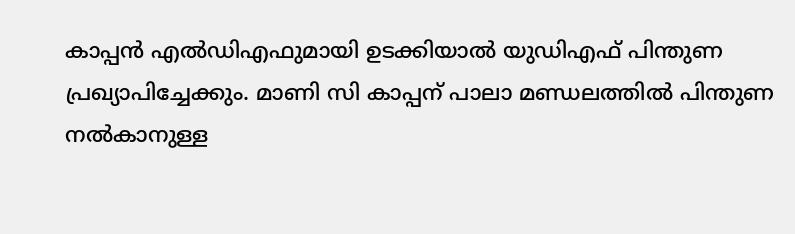കാപ്പന്‍ എല്‍ഡിഎഫുമായി ഉടക്കിയാല്‍ യുഡിഎഫ് പിന്തുണ പ്രഖ്യാപിച്ചേക്കും. മാണി സി കാപ്പന് പാലാ മണ്ഡലത്തില്‍ പിന്തുണ നല്‍കാനുള്ള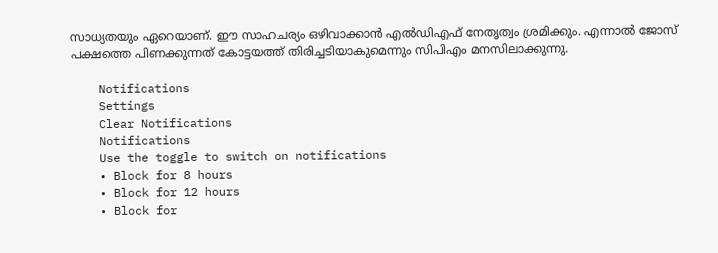സാധ്യതയും ഏറെയാണ്. ഈ സാഹചര്യം ഒഴിവാക്കാന്‍ എല്‍ഡിഎഫ് നേതൃത്വം ശ്രമിക്കും. എന്നാല്‍ ജോസ് പക്ഷത്തെ പിണക്കുന്നത് കോട്ടയത്ത് തിരിച്ചടിയാകുമെന്നും സിപിഎം മനസിലാക്കുന്നു.

    Notifications
    Settings
    Clear Notifications
    Notifications
    Use the toggle to switch on notifications
    • Block for 8 hours
    • Block for 12 hours
    • Block for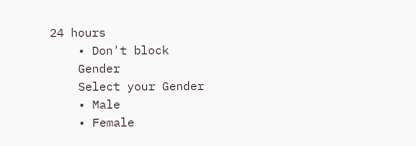24 hours
    • Don't block
    Gender
    Select your Gender
    • Male
    • Female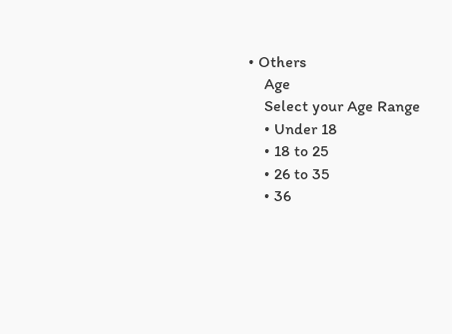• Others
    Age
    Select your Age Range
    • Under 18
    • 18 to 25
    • 26 to 35
    • 36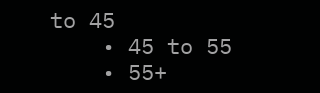to 45
    • 45 to 55
    • 55+